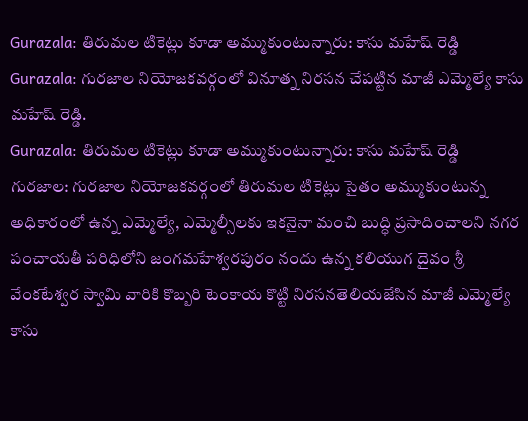Gurazala: తిరుమల టికెట్లు కూడా అమ్ముకుంటున్నారు: కాసు మహేష్ రెడ్డి
Gurazala: గురజాల నియోజకవర్గంలో వినూత్న నిరసన చేపట్టిన మాజీ ఎమ్మెల్యే కాసు మహేష్ రెడ్డి.
Gurazala: తిరుమల టికెట్లు కూడా అమ్ముకుంటున్నారు: కాసు మహేష్ రెడ్డి
గురజాల: గురజాల నియోజకవర్గంలో తిరుమల టికెట్లు సైతం అమ్ముకుంటున్న అధికారంలో ఉన్న ఎమ్మెల్యే, ఎమ్మెల్సీలకు ఇకనైనా మంచి బుద్ధి ప్రసాదించాలని నగర పంచాయతీ పరిధిలోని జంగమహేశ్వరపురం నందు ఉన్న కలియుగ దైవం శ్రీ వేంకటేశ్వర స్వామి వారికి కొబ్బరి టెంకాయ కొట్టి నిరసనతెలియజేసిన మాజీ ఎమ్మెల్యే కాసు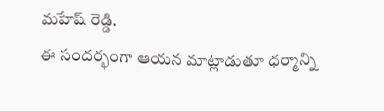మహేష్ రెడ్డి.
ఈ సందర్భంగా ఆయన మాట్లాడుతూ ధర్మాన్ని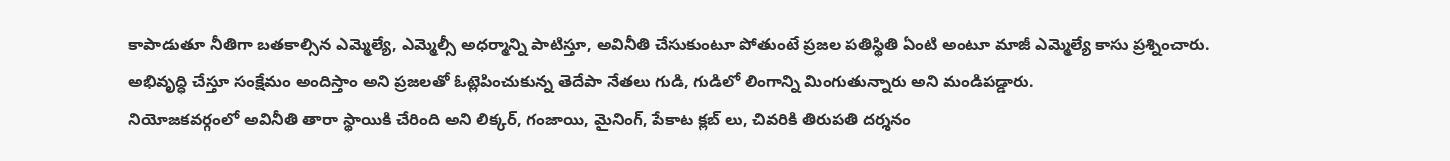కాపాడుతూ నీతిగా బతకాల్సిన ఎమ్మెల్యే, ఎమ్మెల్సీ అధర్మాన్ని పాటిస్తూ, అవినీతి చేసుకుంటూ పోతుంటే ప్రజల పతిస్థితి ఏంటి అంటూ మాజీ ఎమ్మెల్యే కాసు ప్రశ్నించారు. అభివృద్ధి చేస్తూ సంక్షేమం అందిస్తాం అని ప్రజలతో ఓట్లెపించుకున్న తెదేపా నేతలు గుడి, గుడిలో లింగాన్ని మింగుతున్నారు అని మండిపడ్డారు.
నియోజకవర్గంలో అవినీతి తారా స్థాయికి చేరింది అని లిక్కర్, గంజాయి, మైనింగ్, పేకాట క్లబ్ లు, చివరికి తిరుపతి దర్శనం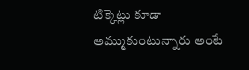టిక్కెట్లు కూడా అమ్ముకుంటున్నారు అంటే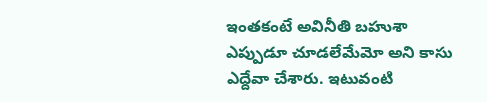ఇంతకంటే అవినీతి బహుశా ఎప్పుడూ చూడలేమేమో అని కాసు ఎద్దేవా చేశారు. ఇటువంటి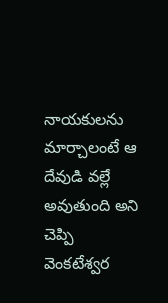నాయకులను మార్చాలంటే ఆ దేవుడి వల్లే అవుతుంది అని చెప్పి వెంకటేశ్వర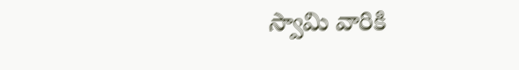స్వామి వారికి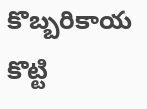కొబ్బరికాయ కొట్టి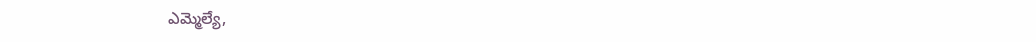ఎమ్మెల్యే,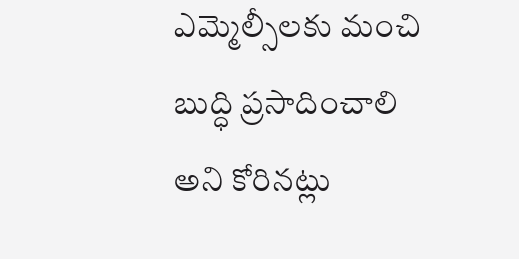ఎమ్మెల్సీలకు మంచి బుద్ధి ప్రసాదించాలి అని కోరినట్లు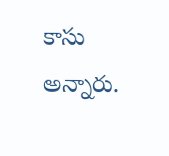కాసు అన్నారు.